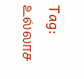Tag: உல்லாச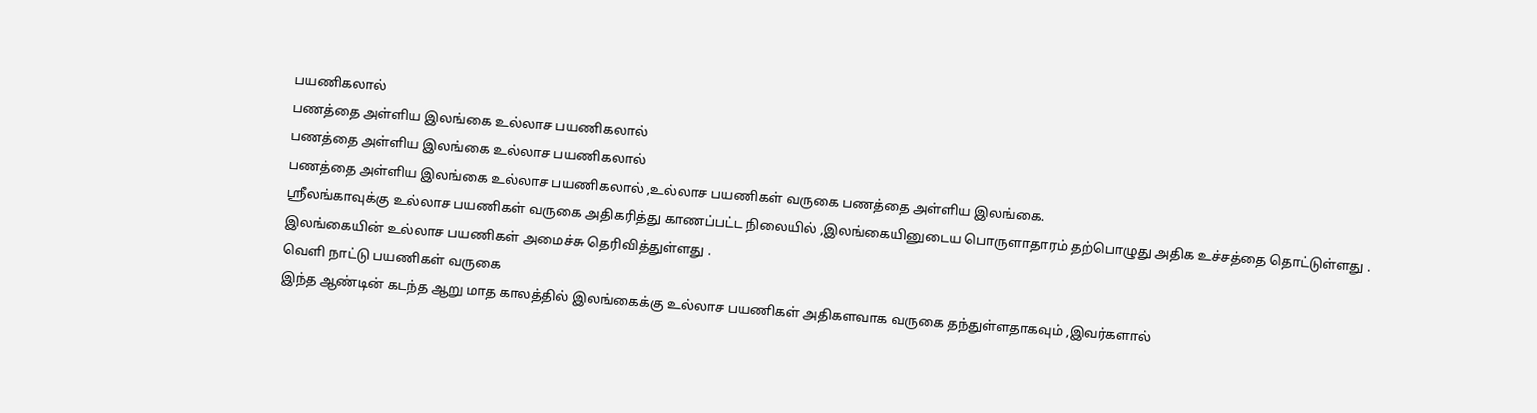பயணிகலால்
பணத்தை அள்ளிய இலங்கை உல்லாச பயணிகலால்
பணத்தை அள்ளிய இலங்கை உல்லாச பயணிகலால்
பணத்தை அள்ளிய இலங்கை உல்லாச பயணிகலால் ,உல்லாச பயணிகள் வருகை பணத்தை அள்ளிய இலங்கை.
ஸ்ரீலங்காவுக்கு உல்லாச பயணிகள் வருகை அதிகரித்து காணப்பட்ட நிலையில் ,இலங்கையினுடைய பொருளாதாரம் தற்பொழுது அதிக உச்சத்தை தொட்டுள்ளது .
இலங்கையின் உல்லாச பயணிகள் அமைச்சு தெரிவித்துள்ளது .
வெளி நாட்டு பயணிகள் வருகை
இந்த ஆண்டின் கடந்த ஆறு மாத காலத்தில் இலங்கைக்கு உல்லாச பயணிகள் அதிகளவாக வருகை தந்துள்ளதாகவும் ,இவர்களால்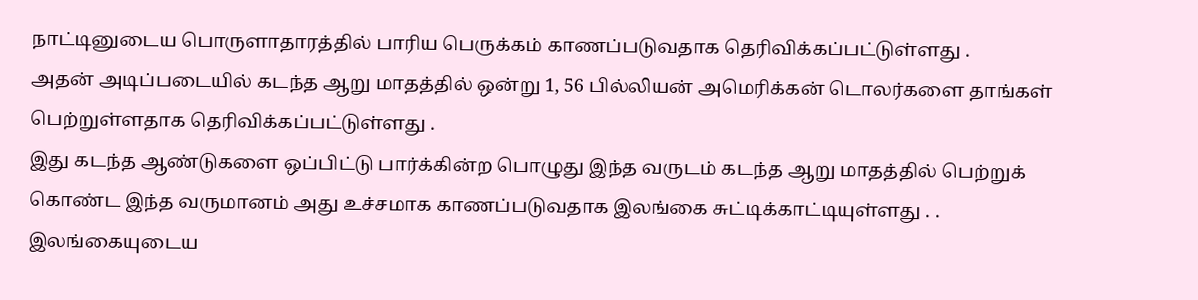நாட்டினுடைய பொருளாதாரத்தில் பாரிய பெருக்கம் காணப்படுவதாக தெரிவிக்கப்பட்டுள்ளது .
அதன் அடிப்படையில் கடந்த ஆறு மாதத்தில் ஒன்று 1, 56 பில்லியன் அமெரிக்கன் டொலர்களை தாங்கள் பெற்றுள்ளதாக தெரிவிக்கப்பட்டுள்ளது .
இது கடந்த ஆண்டுகளை ஒப்பிட்டு பார்க்கின்ற பொழுது இந்த வருடம் கடந்த ஆறு மாதத்தில் பெற்றுக் கொண்ட இந்த வருமானம் அது உச்சமாக காணப்படுவதாக இலங்கை சுட்டிக்காட்டியுள்ளது . .
இலங்கையுடைய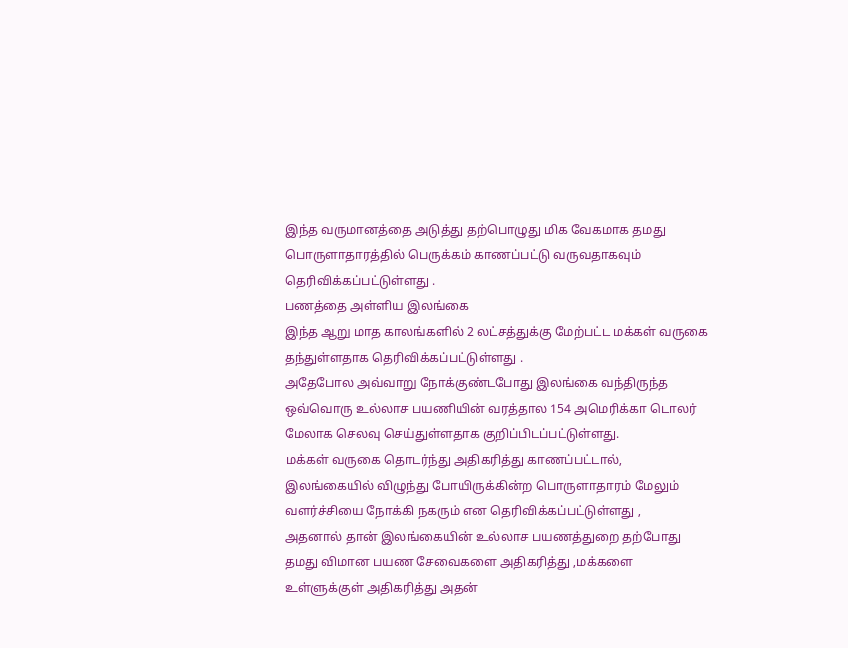இந்த வருமானத்தை அடுத்து தற்பொழுது மிக வேகமாக தமது பொருளாதாரத்தில் பெருக்கம் காணப்பட்டு வருவதாகவும் தெரிவிக்கப்பட்டுள்ளது .
பணத்தை அள்ளிய இலங்கை
இந்த ஆறு மாத காலங்களில் 2 லட்சத்துக்கு மேற்பட்ட மக்கள் வருகை தந்துள்ளதாக தெரிவிக்கப்பட்டுள்ளது .
அதேபோல அவ்வாறு நோக்குண்டபோது இலங்கை வந்திருந்த ஒவ்வொரு உல்லாச பயணியின் வரத்தால 154 அமெரிக்கா டொலர் மேலாக செலவு செய்துள்ளதாக குறிப்பிடப்பட்டுள்ளது.
மக்கள் வருகை தொடர்ந்து அதிகரித்து காணப்பட்டால், இலங்கையில் விழுந்து போயிருக்கின்ற பொருளாதாரம் மேலும் வளர்ச்சியை நோக்கி நகரும் என தெரிவிக்கப்பட்டுள்ளது ,
அதனால் தான் இலங்கையின் உல்லாச பயணத்துறை தற்போது தமது விமான பயண சேவைகளை அதிகரித்து ,மக்களை உள்ளுக்குள் அதிகரித்து அதன்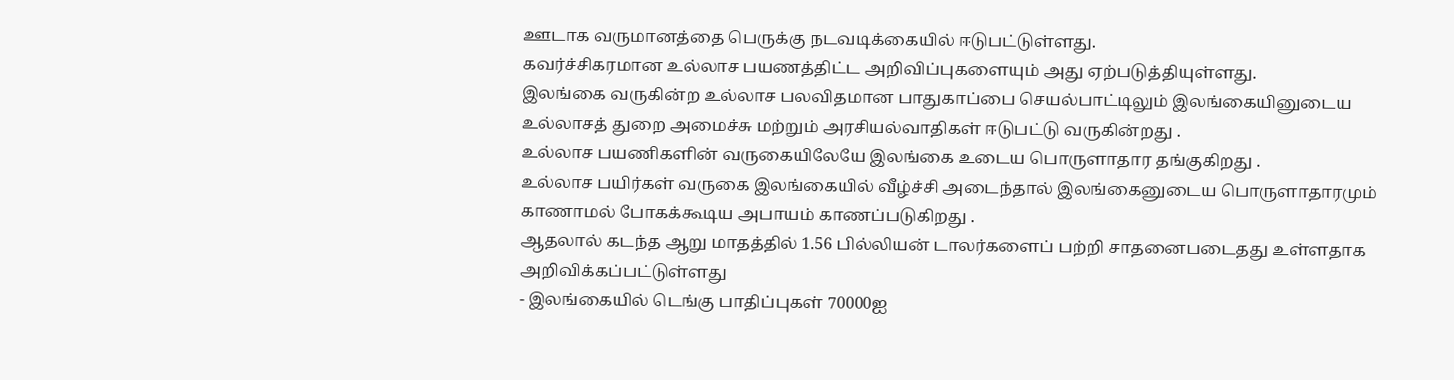ஊடாக வருமானத்தை பெருக்கு நடவடிக்கையில் ஈடுபட்டுள்ளது.
கவர்ச்சிகரமான உல்லாச பயணத்திட்ட அறிவிப்புகளையும் அது ஏற்படுத்தியுள்ளது.
இலங்கை வருகின்ற உல்லாச பலவிதமான பாதுகாப்பை செயல்பாட்டிலும் இலங்கையினுடைய உல்லாசத் துறை அமைச்சு மற்றும் அரசியல்வாதிகள் ஈடுபட்டு வருகின்றது .
உல்லாச பயணிகளின் வருகையிலேயே இலங்கை உடைய பொருளாதார தங்குகிறது .
உல்லாச பயிர்கள் வருகை இலங்கையில் வீழ்ச்சி அடைந்தால் இலங்கைனுடைய பொருளாதாரமும் காணாமல் போகக்கூடிய அபாயம் காணப்படுகிறது .
ஆதலால் கடந்த ஆறு மாதத்தில் 1.56 பில்லியன் டாலர்களைப் பற்றி சாதனைபடைதது உள்ளதாக அறிவிக்கப்பட்டுள்ளது
- இலங்கையில் டெங்கு பாதிப்புகள் 70000ஐ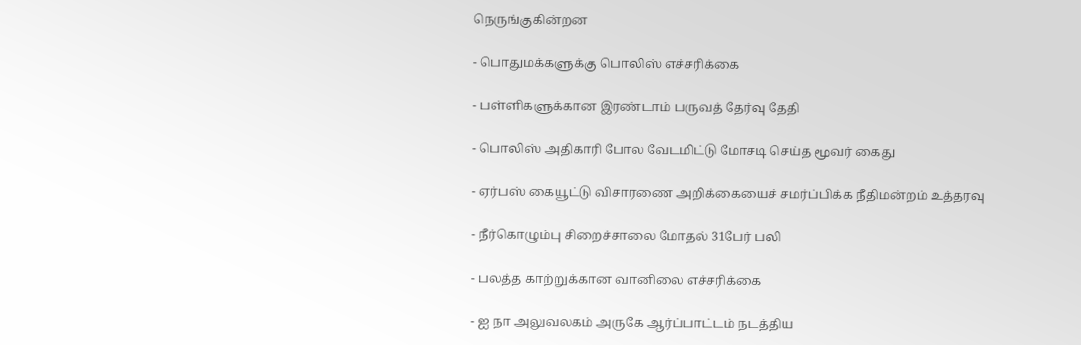நெருங்குகின்றன

- பொதுமக்களுக்கு பொலிஸ் எச்சரிக்கை

- பள்ளிகளுக்கான இரண்டாம் பருவத் தேர்வு தேதி

- பொலிஸ் அதிகாரி போல வேடமிட்டு மோசடி செய்த மூவர் கைது

- ஏர்பஸ் கையூட்டு விசாரணை அறிக்கையைச் சமர்ப்பிக்க நீதிமன்றம் உத்தரவு

- நீர்கொழும்பு சிறைச்சாலை மோதல் 31பேர் பலி

- பலத்த காற்றுக்கான வானிலை எச்சரிக்கை

- ஐ நா அலுவலகம் அருகே ஆர்ப்பாட்டம் நடத்திய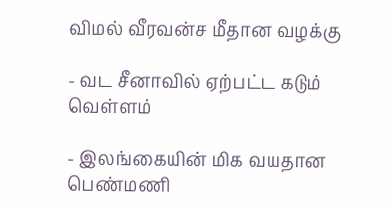விமல் வீரவன்ச மீதான வழக்கு

- வட சீனாவில் ஏற்பட்ட கடும் வெள்ளம்

- இலங்கையின் மிக வயதான பெண்மணி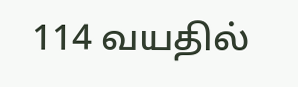114 வயதில்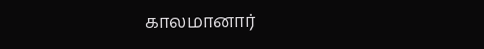காலமானார்